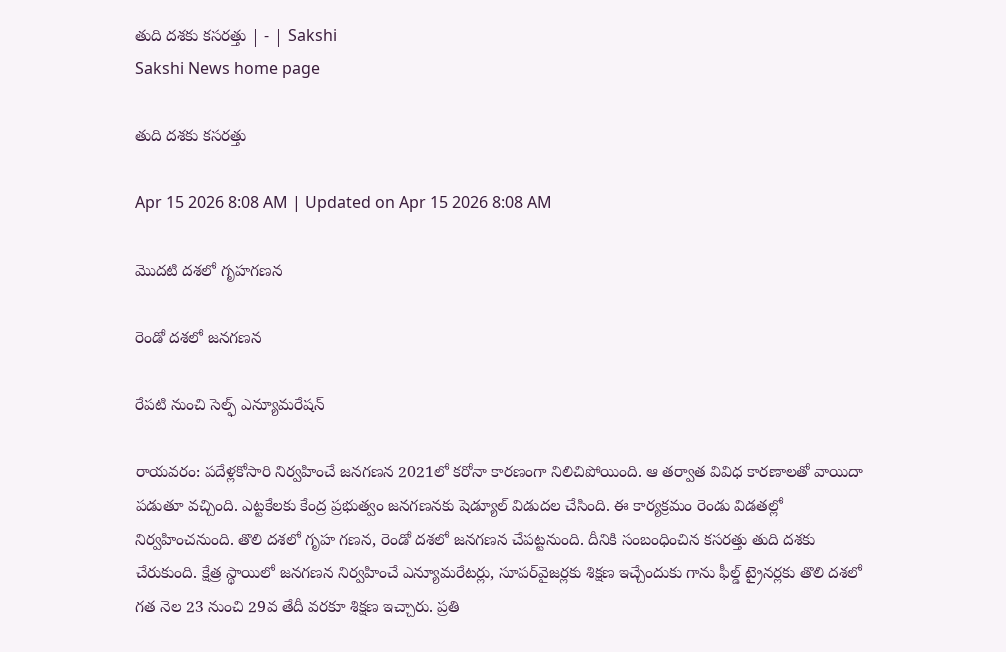తుది దశకు కసరత్తు | - | Sakshi
Sakshi News home page

తుది దశకు కసరత్తు

Apr 15 2026 8:08 AM | Updated on Apr 15 2026 8:08 AM

మొదటి దశలో గృహగణన

రెండో దశలో జనగణన

రేపటి నుంచి సెల్ఫ్‌ ఎన్యూమరేషన్‌

రాయవరం: పదేళ్లకోసారి నిర్వహించే జనగణన 2021లో కరోనా కారణంగా నిలిచిపోయింది. ఆ తర్వాత వివిధ కారణాలతో వాయిదా పడుతూ వచ్చింది. ఎట్టకేలకు కేంద్ర ప్రభుత్వం జనగణనకు షెడ్యూల్‌ విడుదల చేసింది. ఈ కార్యక్రమం రెండు విడతల్లో నిర్వహించనుంది. తొలి దశలో గృహ గణన, రెండో దశలో జనగణన చేపట్టనుంది. దీనికి సంబంధించిన కసరత్తు తుది దశకు చేరుకుంది. క్షేత్ర స్థాయిలో జనగణన నిర్వహించే ఎన్యూమరేటర్లు, సూపర్‌వైజర్లకు శిక్షణ ఇచ్చేందుకు గాను ఫీల్డ్‌ ట్రైనర్లకు తొలి దశలో గత నెల 23 నుంచి 29వ తేదీ వరకూ శిక్షణ ఇచ్చారు. ప్రతి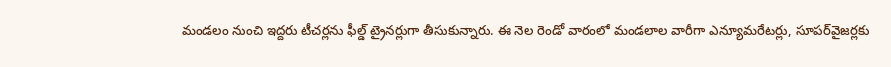మండలం నుంచి ఇద్దరు టీచర్లను ఫీల్డ్‌ ట్రైనర్లుగా తీసుకున్నారు. ఈ నెల రెండో వారంలో మండలాల వారీగా ఎన్యూమరేటర్లు, సూపర్‌వైజర్లకు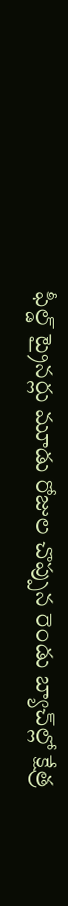ఫీల్డ్‌ ట్రైనర్లు మూడు రోజుల చొప్పున రెండు బ్యాచ్‌ల్లో క్షేత్ర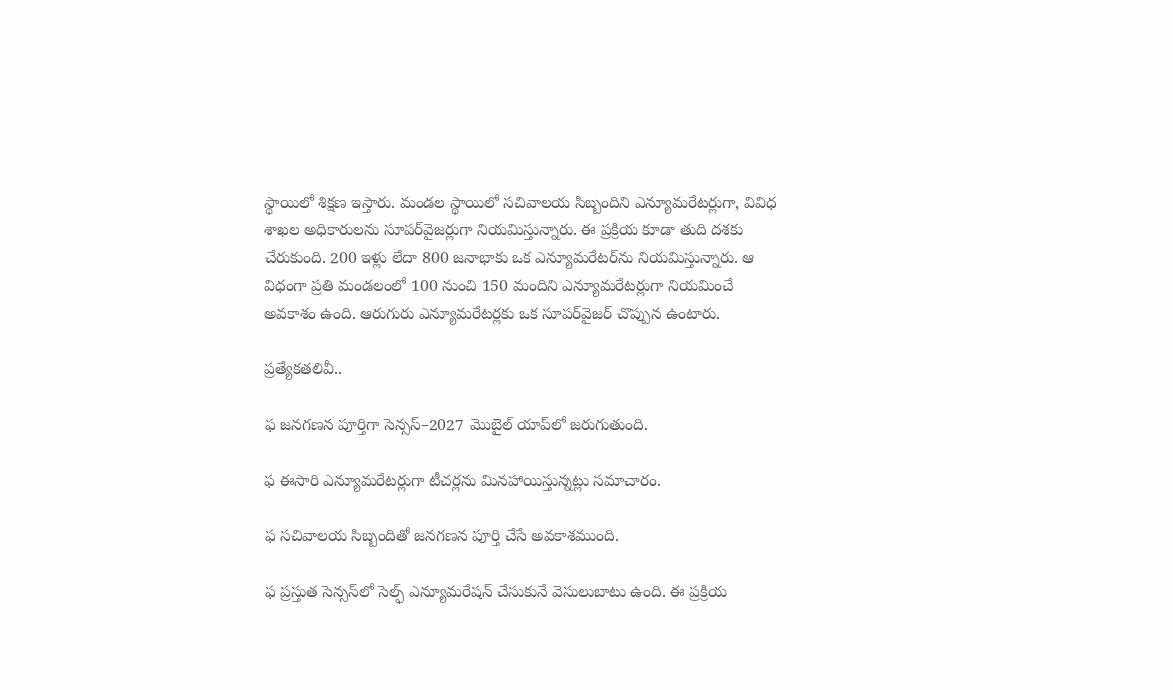స్థాయిలో శిక్షణ ఇస్తారు. మండల స్థాయిలో సచివాలయ సిబ్బందిని ఎన్యూమరేటర్లుగా, వివిధ శాఖల అధికారులను సూపర్‌వైజర్లుగా నియమిస్తున్నారు. ఈ ప్రక్రియ కూడా తుది దశకు చేరుకుంది. 200 ఇళ్లు లేదా 800 జనాభాకు ఒక ఎన్యూమరేటర్‌ను నియమిస్తున్నారు. ఆ విధంగా ప్రతి మండలంలో 100 నుంచి 150 మందిని ఎన్యూమరేటర్లుగా నియమించే అవకాశం ఉంది. ఆరుగురు ఎన్యూమరేటర్లకు ఒక సూపర్‌వైజర్‌ చొప్పున ఉంటారు.

ప్రత్యేకతలివీ..

ఫ జనగణన పూర్తిగా సెన్సస్‌–2027 మొబైల్‌ యాప్‌లో జరుగుతుంది.

ఫ ఈసారి ఎన్యూమరేటర్లుగా టీచర్లను మినహాయిస్తున్నట్లు సమాచారం.

ఫ సచివాలయ సిబ్బందితో జనగణన పూర్తి చేసే అవకాశముంది.

ఫ ప్రస్తుత సెన్సస్‌లో సెల్ఫ్‌ ఎన్యూమరేషన్‌ చేసుకునే వెసులుబాటు ఉంది. ఈ ప్రక్రియ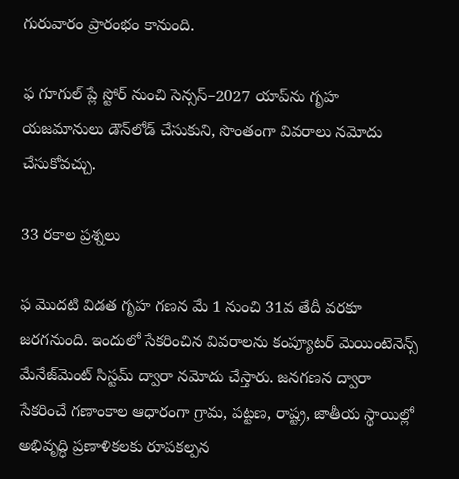గురువారం ప్రారంభం కానుంది.

ఫ గూగుల్‌ ప్లే స్టోర్‌ నుంచి సెన్సస్‌–2027 యాప్‌ను గృహ యజమానులు డౌన్‌లోడ్‌ చేసుకుని, సొంతంగా వివరాలు నమోదు చేసుకోవచ్చు.

33 రకాల ప్రశ్నలు

ఫ మొదటి విడత గృహ గణన మే 1 నుంచి 31వ తేదీ వరకూ జరగనుంది. ఇందులో సేకరించిన వివరాలను కంప్యూటర్‌ మెయింటెనెన్స్‌ మేనేజ్‌మెంట్‌ సిస్టమ్‌ ద్వారా నమోదు చేస్తారు. జనగణన ద్వారా సేకరించే గణాంకాల ఆధారంగా గ్రామ, పట్టణ, రాష్ట్ర, జాతీయ స్థాయిల్లో అభివృద్ధి ప్రణాళికలకు రూపకల్పన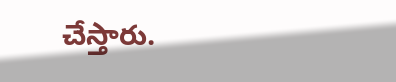చేస్తారు.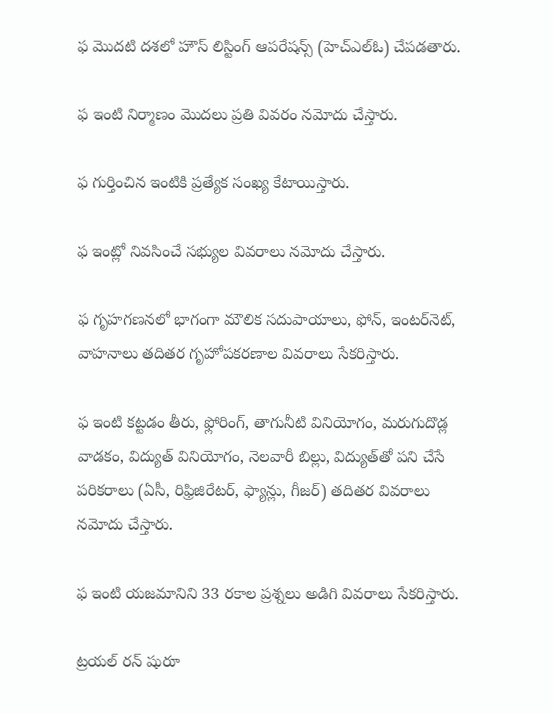ఫ మొదటి దశలో హౌస్‌ లిస్టింగ్‌ ఆపరేషన్స్‌ (హెచ్‌ఎల్‌ఓ) చేపడతారు.

ఫ ఇంటి నిర్మాణం మొదలు ప్రతి వివరం నమోదు చేస్తారు.

ఫ గుర్తించిన ఇంటికి ప్రత్యేక సంఖ్య కేటాయిస్తారు.

ఫ ఇంట్లో నివసించే సభ్యుల వివరాలు నమోదు చేస్తారు.

ఫ గృహగణనలో భాగంగా మౌలిక సదుపాయాలు, ఫోన్‌, ఇంటర్‌నెట్‌, వాహనాలు తదితర గృహోపకరణాల వివరాలు సేకరిస్తారు.

ఫ ఇంటి కట్టడం తీరు, ఫ్లోరింగ్‌, తాగునీటి వినియోగం, మరుగుదొడ్ల వాడకం, విద్యుత్‌ వినియోగం, నెలవారీ బిల్లు, విద్యుత్‌తో పని చేసే పరికరాలు (ఏసీ, రిఫ్రిజిరేటర్‌, ఫ్యాన్లు, గీజర్‌) తదితర వివరాలు నమోదు చేస్తారు.

ఫ ఇంటి యజమానిని 33 రకాల ప్రశ్నలు అడిగి వివరాలు సేకరిస్తారు.

ట్రయల్‌ రన్‌ షురూ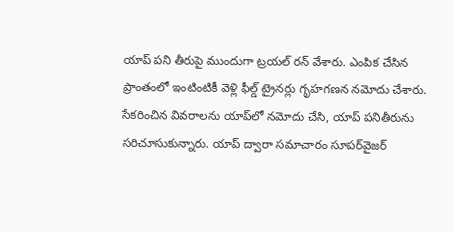యాప్‌ పని తీరుపై ముందుగా ట్రయల్‌ రన్‌ వేశారు. ఎంపిక చేసిన ప్రాంతంలో ఇంటింటికీ వెళ్లి ఫీల్డ్‌ ట్రైనర్లు గృహగణన నమోదు చేశారు. సేకరించిన వివరాలను యాప్‌లో నమోదు చేసి, యాప్‌ పనితీరును సరిచూసుకున్నారు. యాప్‌ ద్వారా సమాచారం సూపర్‌వైజర్‌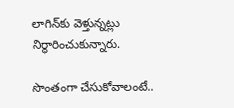లాగిన్‌కు వెళ్తున్నట్లు నిర్ధారించుకున్నారు.

సొంతంగా చేసుకోవాలంటే..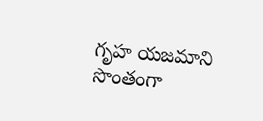గృహ యజమాని సొంతంగా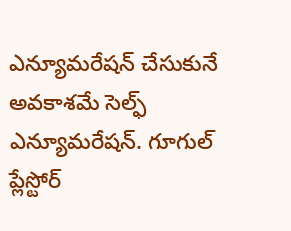ఎన్యూమరేషన్‌ చేసుకునే అవకాశమే సెల్ఫ్‌ ఎన్యూమరేషన్‌. గూగుల్‌ ప్లేస్టోర్‌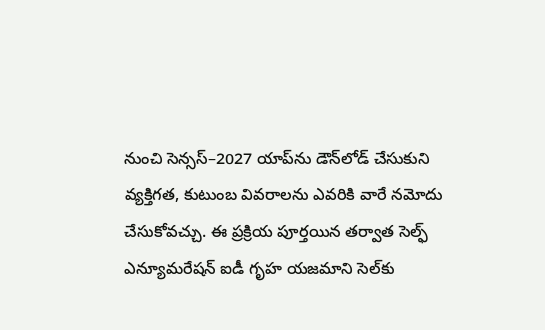నుంచి సెన్సస్‌–2027 యాప్‌ను డౌన్‌లోడ్‌ చేసుకుని వ్యక్తిగత, కుటుంబ వివరాలను ఎవరికి వారే నమోదు చేసుకోవచ్చు. ఈ ప్రక్రియ పూర్తయిన తర్వాత సెల్ఫ్‌ ఎన్యూమరేషన్‌ ఐడీ గృహ యజమాని సెల్‌కు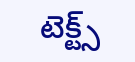టెక్ట్స్‌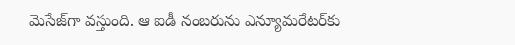మెసేజ్‌గా వస్తుంది. ఆ ఐడీ నంబరును ఎన్యూమరేటర్‌కు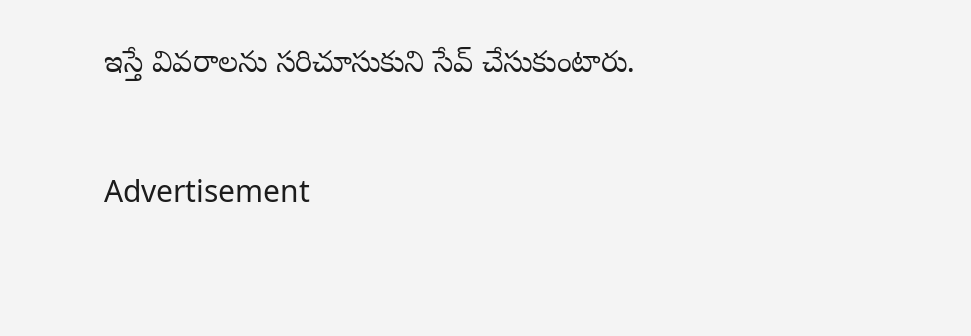ఇస్తే వివరాలను సరిచూసుకుని సేవ్‌ చేసుకుంటారు.

Advertisement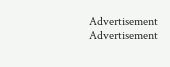Advertisement
Advertisement